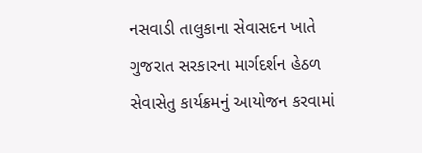નસવાડી તાલુકાના સેવાસદન ખાતે ગુજરાત સરકારના માર્ગદર્શન હેઠળ સેવાસેતુ કાર્યક્રમનું આયોજન કરવામાં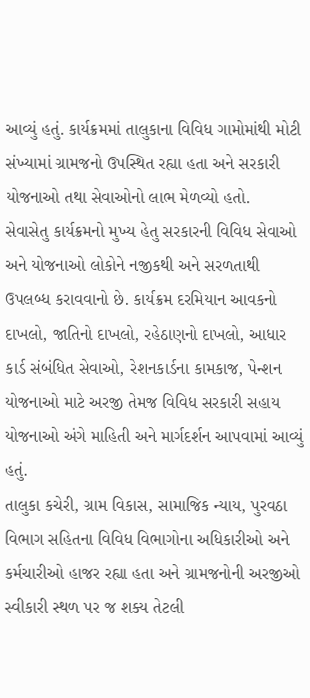આવ્યું હતું. કાર્યક્રમમાં તાલુકાના વિવિધ ગામોમાંથી મોટી સંખ્યામાં ગ્રામજનો ઉપસ્થિત રહ્યા હતા અને સરકારી યોજનાઓ તથા સેવાઓનો લાભ મેળવ્યો હતો.
સેવાસેતુ કાર્યક્રમનો મુખ્ય હેતુ સરકારની વિવિધ સેવાઓ અને યોજનાઓ લોકોને નજીકથી અને સરળતાથી ઉપલબ્ધ કરાવવાનો છે. કાર્યક્રમ દરમિયાન આવકનો દાખલો, જાતિનો દાખલો, રહેઠાણનો દાખલો, આધાર કાર્ડ સંબંધિત સેવાઓ, રેશનકાર્ડના કામકાજ, પેન્શન યોજનાઓ માટે અરજી તેમજ વિવિધ સરકારી સહાય યોજનાઓ અંગે માહિતી અને માર્ગદર્શન આપવામાં આવ્યું હતું.
તાલુકા કચેરી, ગ્રામ વિકાસ, સામાજિક ન્યાય, પુરવઠા વિભાગ સહિતના વિવિધ વિભાગોના અધિકારીઓ અને કર્મચારીઓ હાજર રહ્યા હતા અને ગ્રામજનોની અરજીઓ સ્વીકારી સ્થળ પર જ શક્ય તેટલી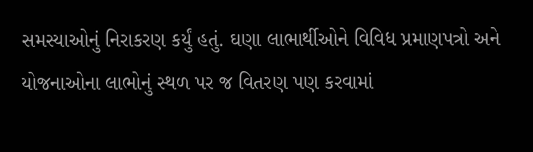સમસ્યાઓનું નિરાકરણ કર્યું હતું. ઘણા લાભાર્થીઓને વિવિધ પ્રમાણપત્રો અને યોજનાઓના લાભોનું સ્થળ પર જ વિતરણ પણ કરવામાં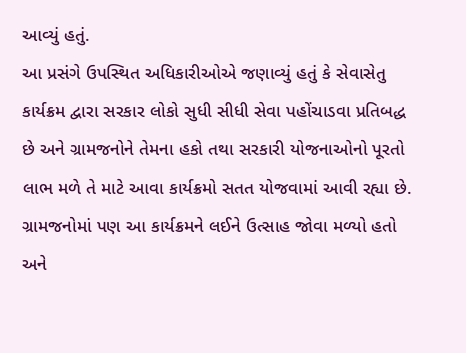આવ્યું હતું.
આ પ્રસંગે ઉપસ્થિત અધિકારીઓએ જણાવ્યું હતું કે સેવાસેતુ કાર્યક્રમ દ્વારા સરકાર લોકો સુધી સીધી સેવા પહોંચાડવા પ્રતિબદ્ધ છે અને ગ્રામજનોને તેમના હકો તથા સરકારી યોજનાઓનો પૂરતો લાભ મળે તે માટે આવા કાર્યક્રમો સતત યોજવામાં આવી રહ્યા છે.
ગ્રામજનોમાં પણ આ કાર્યક્રમને લઈને ઉત્સાહ જોવા મળ્યો હતો અને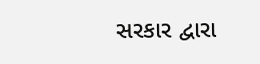સરકાર દ્વારા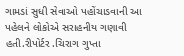ગામડાં સુધી સેવાઓ પહોંચાડવાની આ પહેલને લોકોએ સરાહનીય ગણાવી હતી.રીપોર્ટર .ચિરાગ ગુપ્તા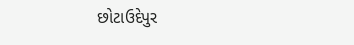છોટાઉદેપુર